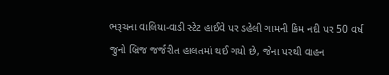ભરૂચના વાલિયા-વાડી સ્ટેટ હાઈવે પર ડહેલી ગામની કિમ નદી પર 50 વર્ષ જુનો બ્રિજ જર્જરીત હાલતમાં થઈ ગયો છે, જેના પરથી વાહન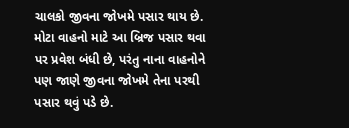ચાલકો જીવના જોખમે પસાર થાય છે. મોટા વાહનો માટે આ બ્રિજ પસાર થવા પર પ્રવેશ બંધી છે, પરંતુ નાના વાહનોને પણ જાણે જીવના જોખમે તેના પરથી પસાર થવું પડે છે.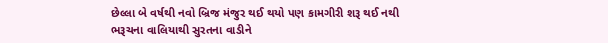છેલ્લા બે વર્ષથી નવો બ્રિજ મંજુર થઈ થયો પણ કામગીરી શરૂ થઈ નથી
ભરૂચના વાલિયાથી સુરતના વાડીને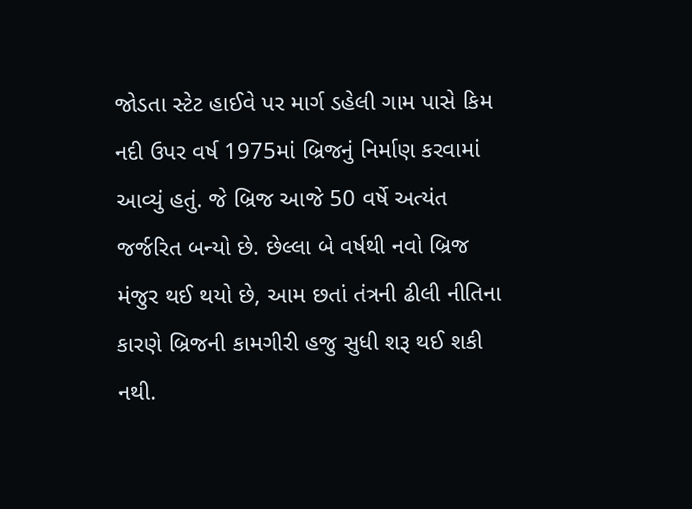જોડતા સ્ટેટ હાઈવે પર માર્ગ ડહેલી ગામ પાસે કિમ નદી ઉપર વર્ષ 1975માં બ્રિજનું નિર્માણ કરવામાં આવ્યું હતું. જે બ્રિજ આજે 50 વર્ષે અત્યંત જર્જરિત બન્યો છે. છેલ્લા બે વર્ષથી નવો બ્રિજ મંજુર થઈ થયો છે, આમ છતાં તંત્રની ઢીલી નીતિના કારણે બ્રિજની કામગીરી હજુ સુધી શરૂ થઈ શકી નથી.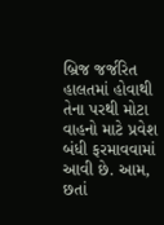બ્રિજ જર્જરિત હાલતમાં હોવાથી તેના પરથી મોટા વાહનો માટે પ્રવેશ બંધી ફરમાવવામાં આવી છે. આમ, છતાં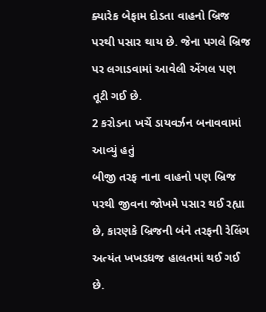ક્યારેક બેફામ દોડતા વાહનો બ્રિજ પરથી પસાર થાય છે. જેના પગલે બ્રિજ પર લગાડવામાં આવેલી એંગલ પણ તૂટી ગઈ છે.
2 કરોડના ખર્ચે ડાયવર્ઝન બનાવવામાં આવ્યું હતું
બીજી તરફ નાના વાહનો પણ બ્રિજ પરથી જીવના જોખમે પસાર થઈ રહ્યા છે, કારણકે બ્રિજની બંને તરફની રેલિંગ અત્યંત ખખડધજ હાલતમાં થઈ ગઈ છે.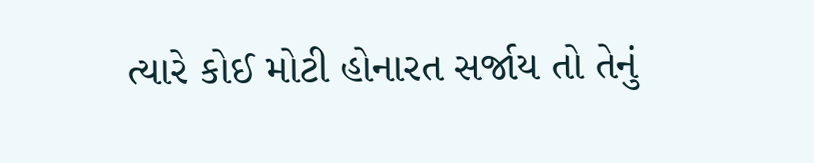ત્યારે કોઈ મોટી હોનારત સર્જાય તો તેનું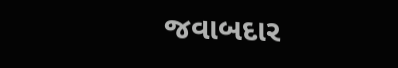જવાબદાર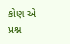કોણ એ પ્રશ્ન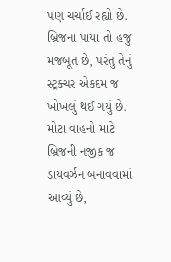પણ ચર્ચાઈ રહ્યો છે. બ્રિજના પાયા તો હજુ મજબૂત છે, પરંતુ તેનું સ્ટ્રક્ચર એકદમ જ ખોખલું થઈ ગયું છે. મોટા વાહનો માટે બ્રિજની નજીક જ ડાયવર્ઝન બનાવવામાં આવ્યું છે,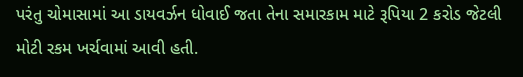પરંતુ ચોમાસામાં આ ડાયવર્ઝન ધોવાઈ જતા તેના સમારકામ માટે રૂપિયા 2 કરોડ જેટલી મોટી રકમ ખર્ચવામાં આવી હતી.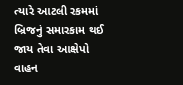ત્યારે આટલી રકમમાં બ્રિજનું સમારકામ થઈ જાય તેવા આક્ષેપો વાહન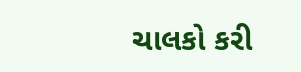ચાલકો કરી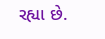રહ્યા છે.